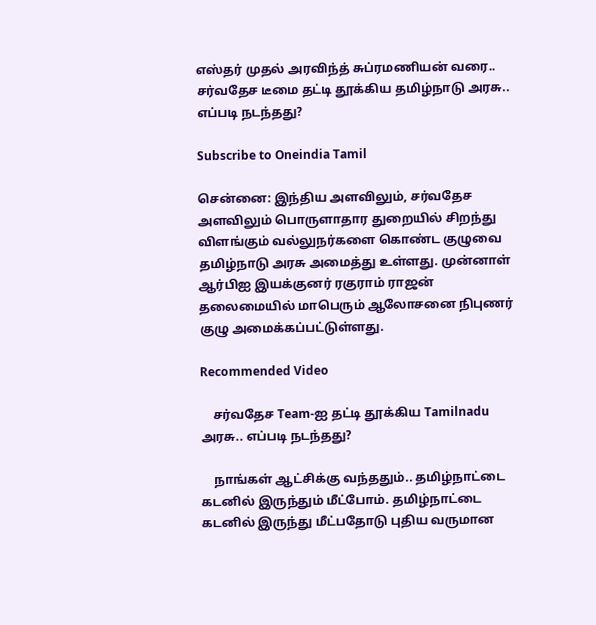எஸ்தர் முதல் அரவிந்த் சுப்ரமணியன் வரை.. சர்வதேச டீமை தட்டி தூக்கிய தமிழ்நாடு அரசு.. எப்படி நடந்தது?

Subscribe to Oneindia Tamil

சென்னை: இந்திய அளவிலும், சர்வதேச அளவிலும் பொருளாதார துறையில் சிறந்து விளங்கும் வல்லுநர்களை கொண்ட குழுவை தமிழ்நாடு அரசு அமைத்து உள்ளது. முன்னாள் ஆர்பிஐ இயக்குனர் ரகுராம் ராஜன் தலைமையில் மாபெரும் ஆலோசனை நிபுணர் குழு அமைக்கப்பட்டுள்ளது.

Recommended Video

    சர்வதேச Team-ஐ தட்டி தூக்கிய Tamilnadu அரசு.. எப்படி நடந்தது?

    நாங்கள் ஆட்சிக்கு வந்ததும்.. தமிழ்நாட்டை கடனில் இருந்தும் மீட்போம். தமிழ்நாட்டை கடனில் இருந்து மீட்பதோடு புதிய வருமான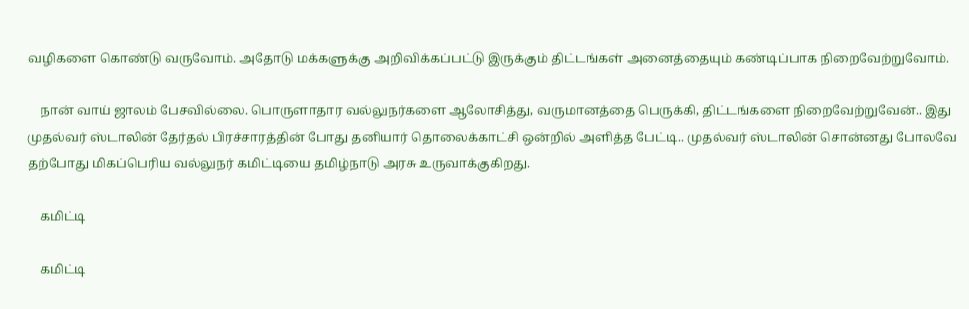வழிகளை கொண்டு வருவோம். அதோடு மக்களுக்கு அறிவிக்கப்பட்டு இருக்கும் திட்டங்கள் அனைத்தையும் கண்டிப்பாக நிறைவேற்றுவோம்.

    நான் வாய் ஜாலம் பேசவில்லை. பொருளாதார வல்லுநர்களை ஆலோசித்து, வருமானத்தை பெருக்கி, திட்டங்களை நிறைவேற்றுவேன்.. இது முதல்வர் ஸ்டாலின் தேர்தல் பிரச்சாரத்தின் போது தனியார் தொலைக்காட்சி ஒன்றில் அளித்த பேட்டி.. முதல்வர் ஸ்டாலின் சொன்னது போலவே தற்போது மிகப்பெரிய வல்லுநர் கமிட்டியை தமிழ்நாடு அரசு உருவாக்குகிறது.

    கமிட்டி

    கமிட்டி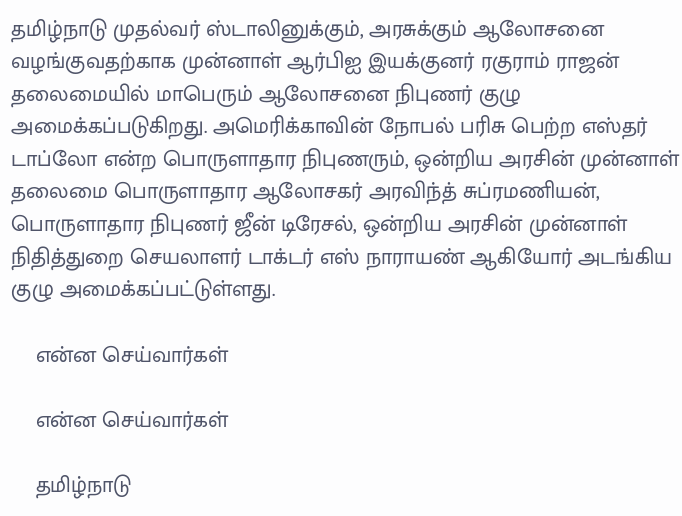தமிழ்நாடு முதல்வர் ஸ்டாலினுக்கும், அரசுக்கும் ஆலோசனை வழங்குவதற்காக முன்னாள் ஆர்பிஐ இயக்குனர் ரகுராம் ராஜன் தலைமையில் மாபெரும் ஆலோசனை நிபுணர் குழு அமைக்கப்படுகிறது. அமெரிக்காவின் நோபல் பரிசு பெற்ற எஸ்தர் டாப்லோ என்ற பொருளாதார நிபுணரும், ஒன்றிய அரசின் முன்னாள் தலைமை பொருளாதார ஆலோசகர் அரவிந்த் சுப்ரமணியன், பொருளாதார நிபுணர் ஜீன் டிரேசல், ஒன்றிய அரசின் முன்னாள் நிதித்துறை செயலாளர் டாக்டர் எஸ் நாராயண் ஆகியோர் அடங்கிய குழு அமைக்கப்பட்டுள்ளது.

    என்ன செய்வார்கள்

    என்ன செய்வார்கள்

    தமிழ்நாடு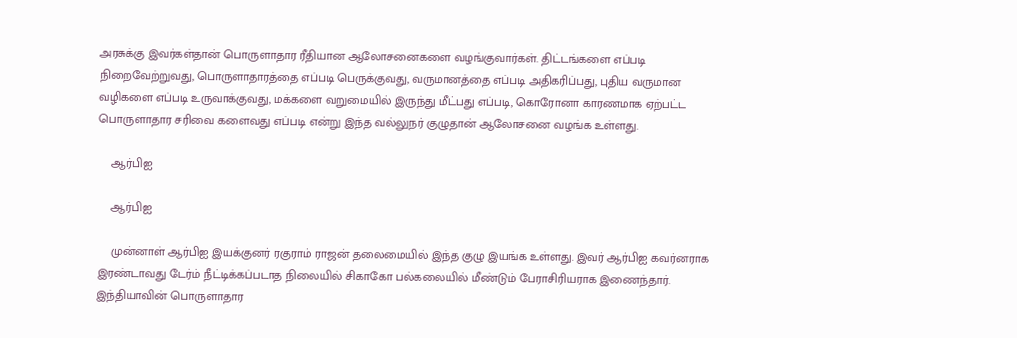அரசுக்கு இவர்கள்தான் பொருளாதார ரீதியான ஆலோசனைகளை வழங்குவார்கள். திட்டங்களை எப்படி நிறைவேற்றுவது, பொருளாதாரத்தை எப்படி பெருக்குவது, வருமானத்தை எப்படி அதிகரிப்பது, புதிய வருமான வழிகளை எப்படி உருவாக்குவது, மக்களை வறுமையில் இருந்து மீட்பது எப்படி, கொரோனா காரணமாக ஏற்பட்ட பொருளாதார சரிவை களைவது எப்படி என்று இந்த வல்லுநர் குழுதான் ஆலோசனை வழங்க உள்ளது.

    ஆர்பிஐ

    ஆர்பிஐ

    முன்னாள் ஆர்பிஐ இயக்குனர் ரகுராம் ராஜன் தலைமையில் இந்த குழு இயங்க உள்ளது. இவர் ஆர்பிஐ கவர்னராக இரண்டாவது டேர்ம் நீட்டிக்கப்படாத நிலையில் சிகாகோ பல்கலையில் மீண்டும் பேராசிரியராக இணைந்தார். இந்தியாவின் பொருளாதார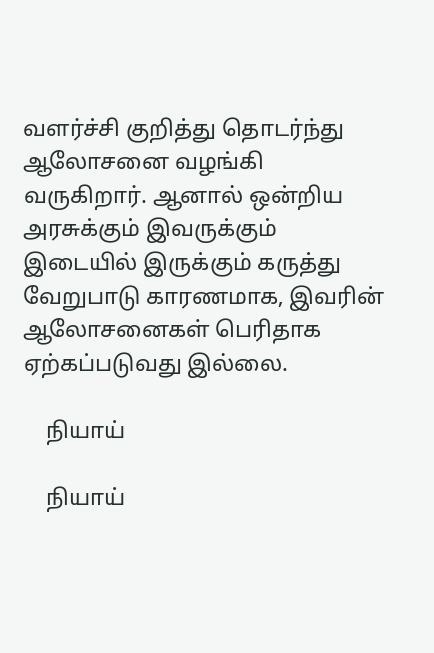வளர்ச்சி குறித்து தொடர்ந்து ஆலோசனை வழங்கி வருகிறார். ஆனால் ஒன்றிய அரசுக்கும் இவருக்கும் இடையில் இருக்கும் கருத்து வேறுபாடு காரணமாக, இவரின் ஆலோசனைகள் பெரிதாக ஏற்கப்படுவது இல்லை.

    நியாய்

    நியாய்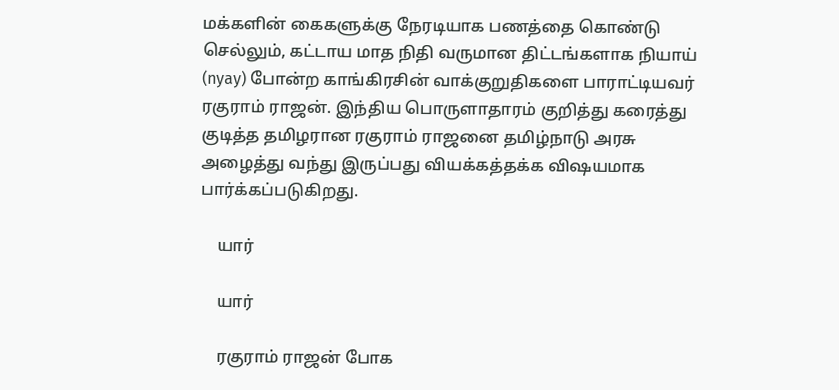மக்களின் கைகளுக்கு நேரடியாக பணத்தை கொண்டு செல்லும், கட்டாய மாத நிதி வருமான திட்டங்களாக நியாய் (nyay) போன்ற காங்கிரசின் வாக்குறுதிகளை பாராட்டியவர் ரகுராம் ராஜன். இந்திய பொருளாதாரம் குறித்து கரைத்து குடித்த தமிழரான ரகுராம் ராஜனை தமிழ்நாடு அரசு அழைத்து வந்து இருப்பது வியக்கத்தக்க விஷயமாக பார்க்கப்படுகிறது.

    யார்

    யார்

    ரகுராம் ராஜன் போக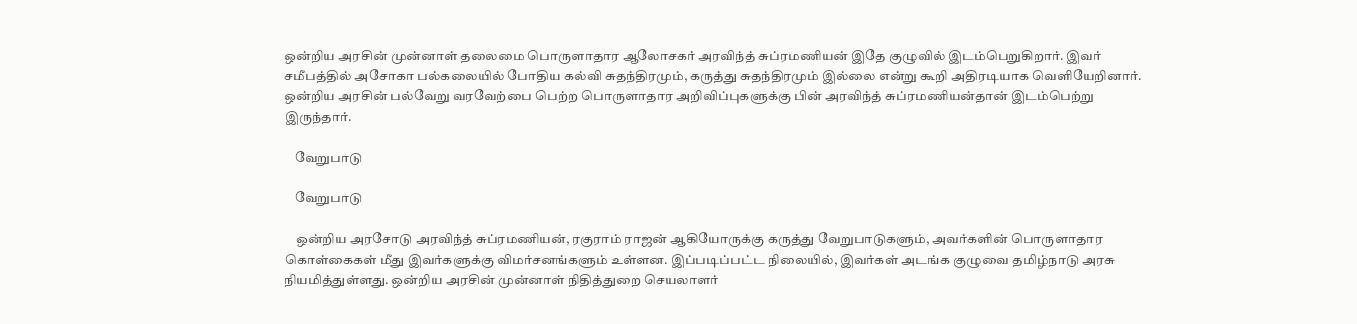ஒன்றிய அரசின் முன்னாள் தலைமை பொருளாதார ஆலோசகர் அரவிந்த் சுப்ரமணியன் இதே குழுவில் இடம்பெறுகிறார். இவர் சமீபத்தில் அசோகா பல்கலையில் போதிய கல்வி சுதந்திரமும், கருத்து சுதந்திரமும் இல்லை என்று கூறி அதிரடியாக வெளியேறினார். ஒன்றிய அரசின் பல்வேறு வரவேற்பை பெற்ற பொருளாதார அறிவிப்புகளுக்கு பின் அரவிந்த் சுப்ரமணியன்தான் இடம்பெற்று இருந்தார்.

    வேறுபாடு

    வேறுபாடு

    ஒன்றிய அரசோடு அரவிந்த் சுப்ரமணியன், ரகுராம் ராஜன் ஆகியோருக்கு கருத்து வேறுபாடுகளும், அவர்களின் பொருளாதார கொள்கைகள் மீது இவர்களுக்கு விமர்சனங்களும் உள்ளன. இப்படிப்பட்ட நிலையில், இவர்கள் அடங்க குழுவை தமிழ்நாடு அரசு நியமித்துள்ளது. ஒன்றிய அரசின் முன்னாள் நிதித்துறை செயலாளர்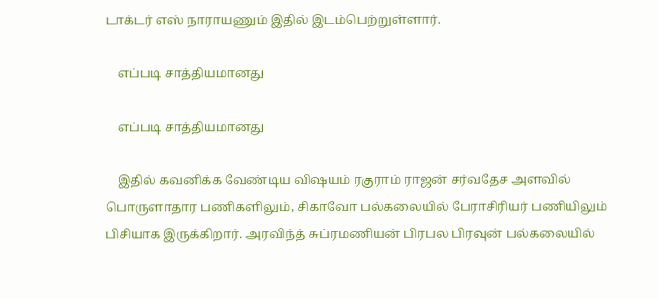டாக்டர் எஸ் நாராயணும் இதில் இடம்பெற்றுள்ளார்.

    எப்படி சாத்தியமானது

    எப்படி சாத்தியமானது

    இதில் கவனிக்க வேண்டிய விஷயம் ரகுராம் ராஜன் சர்வதேச அளவில் பொருளாதார பணிகளிலும், சிகாவோ பல்கலையில் பேராசிரியர் பணியிலும் பிசியாக இருக்கிறார். அரவிந்த் சுப்ரமணியன் பிரபல பிரவுன் பல்கலையில்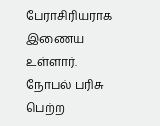பேராசிரியராக இணைய உள்ளார். நோபல் பரிசு பெற்ற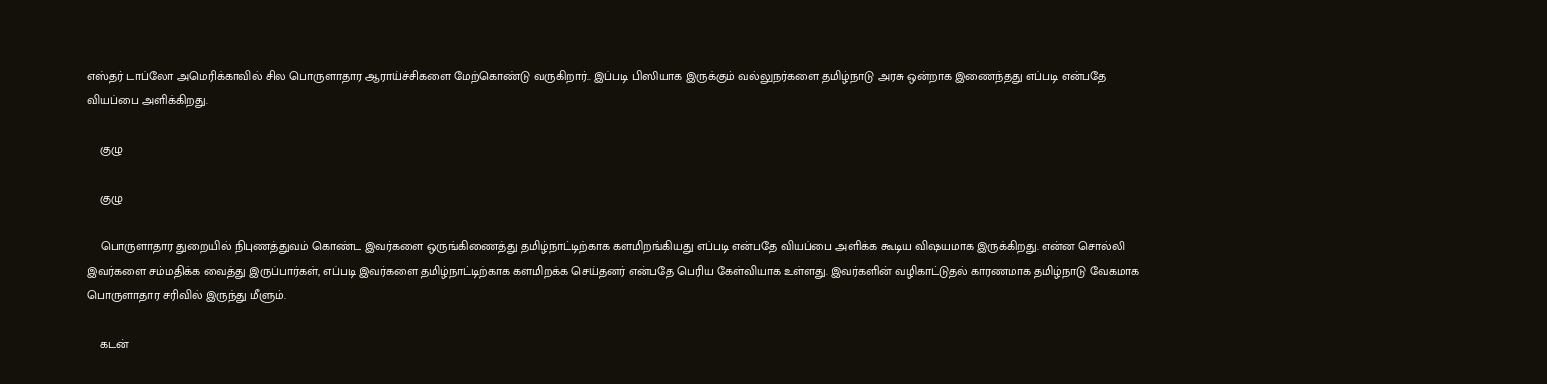எஸ்தர் டாப்லோ அமெரிக்காவில் சில பொருளாதார ஆராய்ச்சிகளை மேற்கொண்டு வருகிறார்.. இப்படி பிஸியாக இருக்கும் வல்லுநர்களை தமிழ்நாடு அரசு ஒன்றாக இணைந்தது எப்படி என்பதே வியப்பை அளிக்கிறது.

    குழு

    குழு

    பொருளாதார துறையில் நிபுணத்துவம் கொண்ட இவர்களை ஒருங்கிணைத்து தமிழ்நாட்டிற்காக களமிறங்கியது எப்படி என்பதே வியப்பை அளிக்க கூடிய விஷயமாக இருக்கிறது. என்ன சொல்லி இவர்களை சம்மதிக்க வைத்து இருப்பார்கள், எப்படி இவர்களை தமிழ்நாட்டிற்காக களமிறக்க செய்தனர் என்பதே பெரிய கேள்வியாக உள்ளது. இவர்களின் வழிகாட்டுதல் காரணமாக தமிழ்நாடு வேகமாக பொருளாதார சரிவில் இருந்து மீளும்.

    கடன்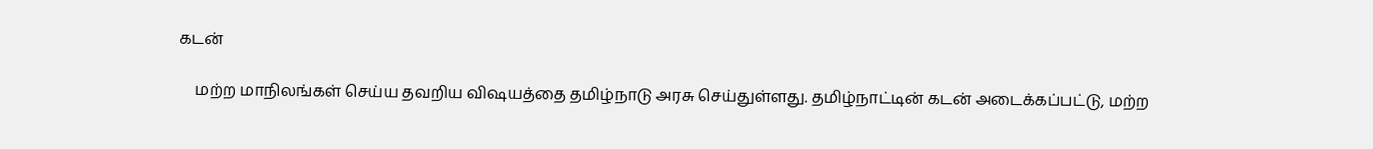கடன்

    மற்ற மாநிலங்கள் செய்ய தவறிய விஷயத்தை தமிழ்நாடு அரசு செய்துள்ளது. தமிழ்நாட்டின் கடன் அடைக்கப்பட்டு, மற்ற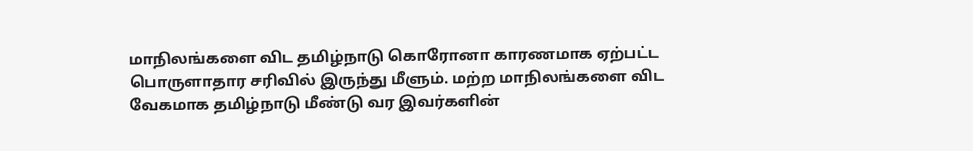மாநிலங்களை விட தமிழ்நாடு கொரோனா காரணமாக ஏற்பட்ட பொருளாதார சரிவில் இருந்து மீளும். மற்ற மாநிலங்களை விட வேகமாக தமிழ்நாடு மீண்டு வர இவர்களின்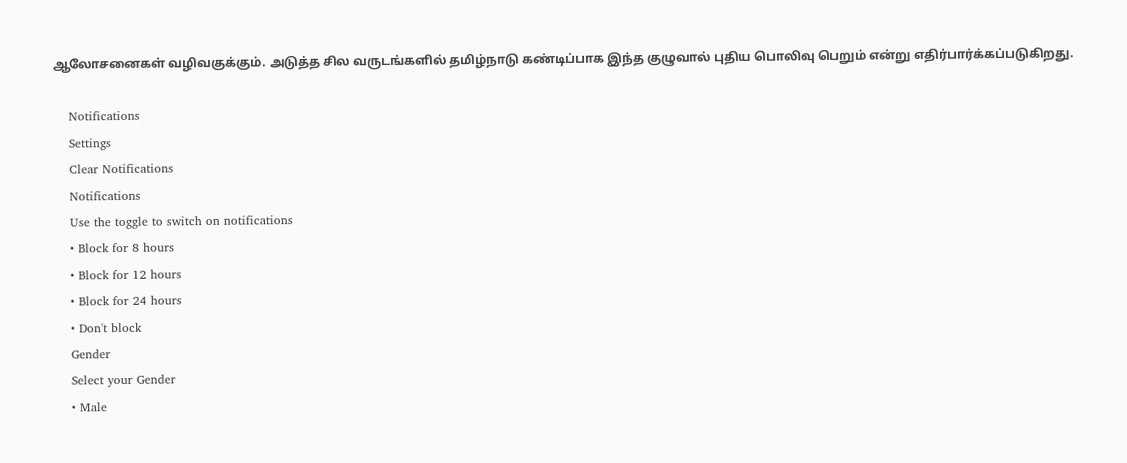ஆலோசனைகள் வழிவகுக்கும். அடுத்த சில வருடங்களில் தமிழ்நாடு கண்டிப்பாக இந்த குழுவால் புதிய பொலிவு பெறும் என்று எதிர்பார்க்கப்படுகிறது.

    Notifications
    Settings
    Clear Notifications
    Notifications
    Use the toggle to switch on notifications
    • Block for 8 hours
    • Block for 12 hours
    • Block for 24 hours
    • Don't block
    Gender
    Select your Gender
    • Male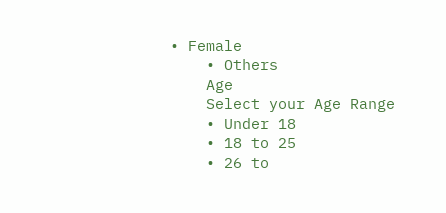• Female
    • Others
    Age
    Select your Age Range
    • Under 18
    • 18 to 25
    • 26 to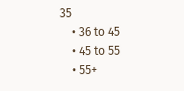35
    • 36 to 45
    • 45 to 55
    • 55+